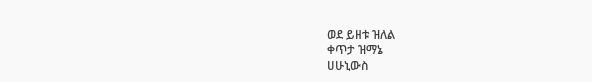ወደ ይዘቱ ዝለል
ቀጥታ ዝማኔ
ሀሁኒውስ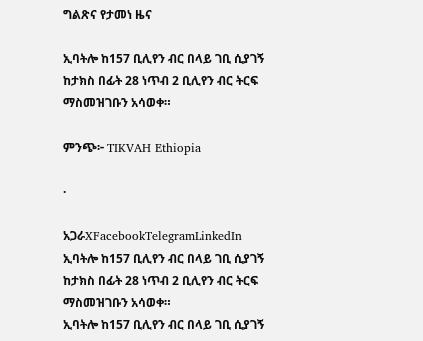ግልጽና የታመነ ዜና

ኢባትሎ ከ157 ቢሊየን ብር በላይ ገቢ ሲያገኝ ከታክስ በፊት 28 ነጥብ 2 ቢሊየን ብር ትርፍ ማስመዝገቡን አሳወቀ።

ምንጭ፦ TIKVAH Ethiopia

·

አጋራXFacebookTelegramLinkedIn
ኢባትሎ ከ157 ቢሊየን ብር በላይ ገቢ ሲያገኝ ከታክስ በፊት 28 ነጥብ 2 ቢሊየን ብር ትርፍ ማስመዝገቡን አሳወቀ።
ኢባትሎ ከ157 ቢሊየን ብር በላይ ገቢ ሲያገኝ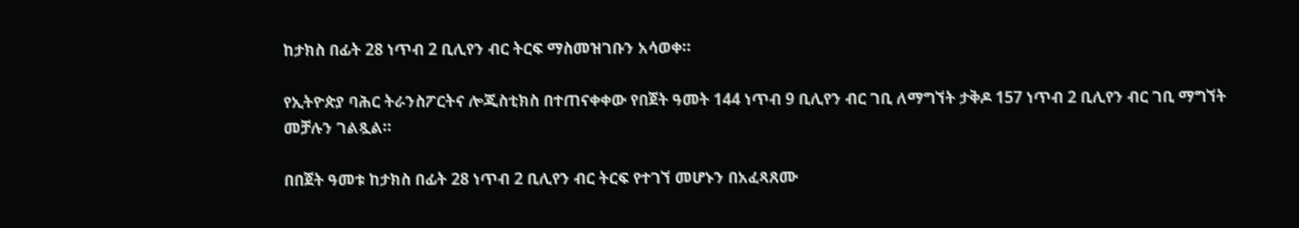ከታክስ በፊት 28 ነጥብ 2 ቢሊየን ብር ትርፍ ማስመዝገቡን አሳወቀ።

የኢትዮጵያ ባሕር ትራንስፖርትና ሎጂስቲክስ በተጠናቀቀው የበጀት ዓመት 144 ነጥብ 9 ቢሊየን ብር ገቢ ለማግኘት ታቅዶ 157 ነጥብ 2 ቢሊየን ብር ገቢ ማግኘት መቻሉን ገልጿል።

በበጀት ዓመቱ ከታክስ በፊት 28 ነጥብ 2 ቢሊየን ብር ትርፍ የተገኘ መሆኑን በአፈጻጸሙ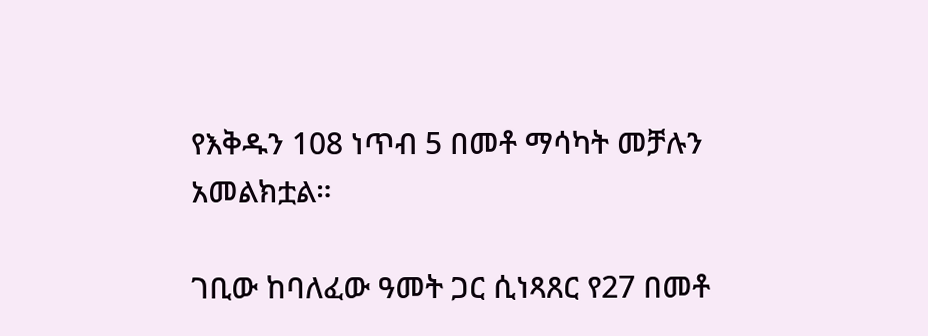የእቅዱን 108 ነጥብ 5 በመቶ ማሳካት መቻሉን አመልክቷል።

ገቢው ከባለፈው ዓመት ጋር ሲነጻጸር የ27 በመቶ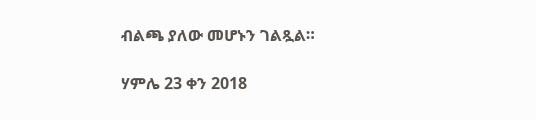ብልጫ ያለው መሆኑን ገልጿል።

ሃምሌ 23 ቀን 2018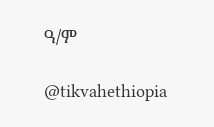ዓ/ም

@tikvahethiopia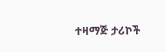ተዛማጅ ታሪኮች